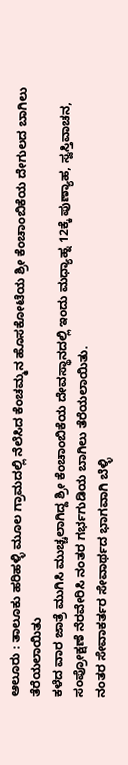ಆಲೂರು : ತಾಲೂಕು ಹರಿಹಳ್ಳಿ ಮೂಲ ಗ್ರಾಮದಲ್ಲಿ ನೆಲೆಸಿದ ಕೆಂಚಮ್ಮನ ಹೊಸಕೋಟೆಯ ಶ್ರೀ ಕೆಂಚಾಂಬಿಕೆಯ ದೇಗುಲದ ಬಾಗಿಲು ತೆರೆಯಲಾಯಿತು
ಕಳೆದ ವಾರ ಜಾತ್ರೆ ಮುಗಿಸಿ ಮುಚ್ಚಲಾಗಿದ್ದ ಶ್ರೀ ಕೆಂಚಾಂಬಿಕೆಯ ದೇವಸ್ಥಾನದಲ್ಲಿ ಇಂದು ಮಧ್ಯಾಹ್ನ 12ಕ್ಕೆ ಪುಣ್ಯಾಹ, ಸ್ವಸ್ತಿವಾಚನ, ಸಂಪ್ರೋಕ್ಷಣೆ ನೆರವೇರಿಸಿ ನಂತರ ಗರ್ಭಗುಡಿಯ ಬಾಗಿಲು ತೆರೆಯಲಾಯಿತು.
ನಂತರ ಸೇವಾಕರ್ತರ ಸೇವಾರ್ಥದ ಭಾಗವಾಗಿ ಬೆಳ್ಳಿ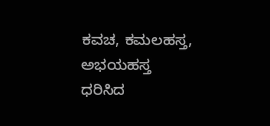ಕವಚ, ಕಮಲಹಸ್ತ, ಅಭಯಹಸ್ತ ಧರಿಸಿದ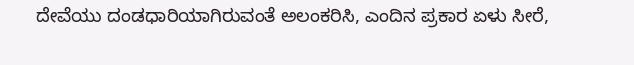ದೇವೆಯು ದಂಡಧಾರಿಯಾಗಿರುವಂತೆ ಅಲಂಕರಿಸಿ, ಎಂದಿನ ಪ್ರಕಾರ ಏಳು ಸೀರೆ,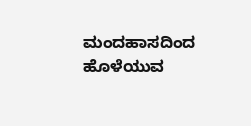ಮಂದಹಾಸದಿಂದ ಹೊಳೆಯುವ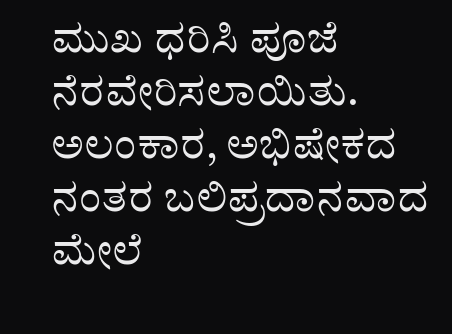ಮುಖ ಧರಿಸಿ ಪೂಜೆ ನೆರವೇರಿಸಲಾಯಿತು.
ಅಲಂಕಾರ, ಅಭಿಷೇಕದ ನಂತರ ಬಲಿಪ್ರದಾನವಾದ ಮೇಲೆ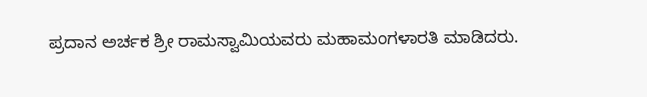ಪ್ರದಾನ ಅರ್ಚಕ ಶ್ರೀ ರಾಮಸ್ವಾಮಿಯವರು ಮಹಾಮಂಗಳಾರತಿ ಮಾಡಿದರು.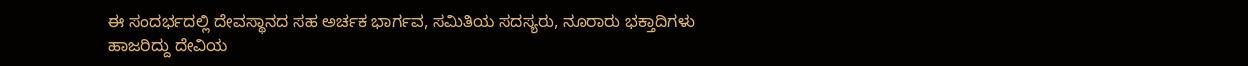ಈ ಸಂದರ್ಭದಲ್ಲಿ ದೇವಸ್ಥಾನದ ಸಹ ಅರ್ಚಕ ಭಾರ್ಗವ, ಸಮಿತಿಯ ಸದಸ್ಯರು, ನೂರಾರು ಭಕ್ತಾದಿಗಳು ಹಾಜರಿದ್ದು ದೇವಿಯ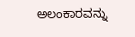ಅಲಂಕಾರವನ್ನು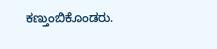ಕಣ್ತುಂಬಿಕೊಂಡರು.